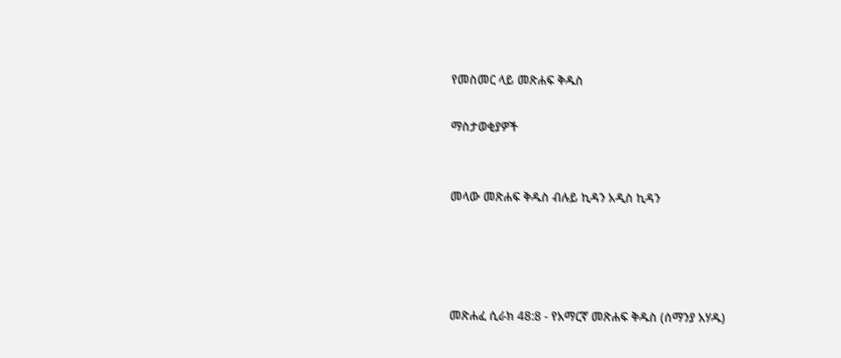የመስመር ላይ መጽሐፍ ቅዱስ

ማስታወቂያዎች


መላው መጽሐፍ ቅዱስ ብሉይ ኪዳን አዲስ ኪዳን




መጽሐፈ ሲራክ 48:8 - የአማርኛ መጽሐፍ ቅዱስ (ሰማንያ አሃዱ)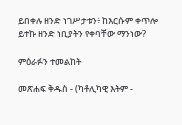ይበቀሉ ዘንድ ነገሥታቱን፥ ከእርሱም ቀጥሎ ይተኩ ዘንድ ነቢያትን የቀባቸው ማንነው?

ምዕራፉን ተመልከት

መጽሐፍ ቅዱስ - (ካቶሊካዊ እትም -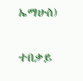ኤማሁስ)

ተበቃይ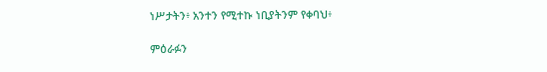ነሥታትን፥ አንተን የሚተኩ ነቢያትንም የቀባህ፥

ምዕራፉን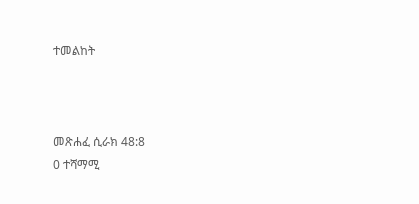ተመልከት



መጽሐፈ ሲራክ 48:8
0 ተሻማሚ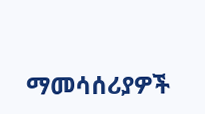ማመሳሰሪያዎች